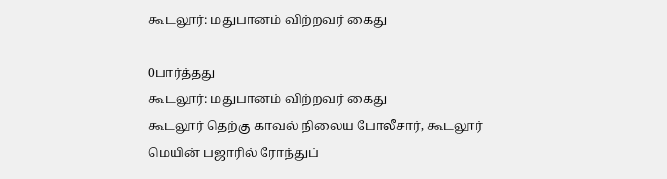கூடலூர்: மதுபானம் விற்றவர் கைது

0பார்த்தது
கூடலூர்: மதுபானம் விற்றவர் கைது
கூடலூர் தெற்கு காவல் நிலைய போலீசார், கூடலூர் மெயின் பஜாரில் ரோந்துப்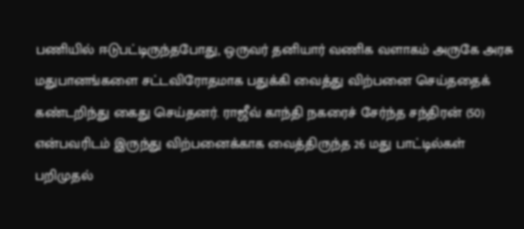பணியில் ஈடுபட்டிருந்தபோது, ஒருவர் தனியார் வணிக வளாகம் அருகே அரசு மதுபானங்களை சட்டவிரோதமாக பதுக்கி வைத்து விற்பனை செய்ததைக் கண்டறிந்து கைது செய்தனர். ராஜீவ் காந்தி நகரைச் சேர்ந்த சந்திரன் (50) என்பவரிடம் இருந்து விற்பனைக்காக வைத்திருந்த 26 மது பாட்டில்கள் பறிமுதல்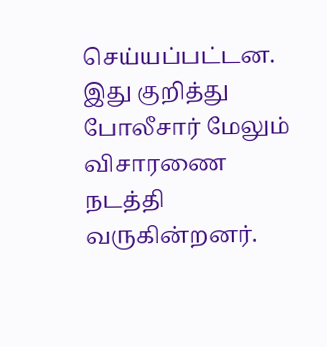செய்யப்பட்டன. இது குறித்து போலீசார் மேலும் விசாரணை நடத்தி வருகின்றனர்.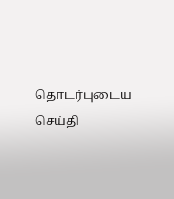தொடர்புடைய செய்தி